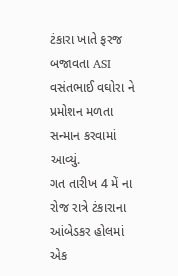ટંકારા ખાતે ફરજ બજાવતા ASI વસંતભાઈ વઘોરા ને પ્રમોશન મળતા સન્માન કરવામાં આવ્યું.
ગત તારીખ 4 મેં ના રોજ રાત્રે ટંકારાના આંબેડકર હોલમાં એક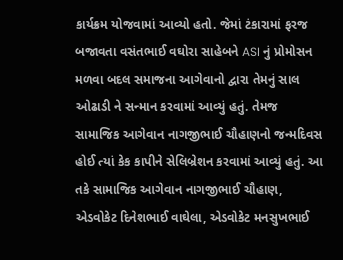કાર્યક્રમ યોજવામાં આવ્યો હતો. જેમાં ટંકારામાં ફરજ બજાવતા વસંતભાઈ વઘોરા સાહેબને ASI નું પ્રોમોસન મળવા બદલ સમાજના આગેવાનો દ્વારા તેમનું સાલ ઓઢાડી ને સન્માન કરવામાં આવ્યું હતું. તેમજ સામાજિક આગેવાન નાગજીભાઈ ચૌહાણનો જન્મદિવસ હોઈ ત્યાં કેક કાપીને સેલિબ્રેશન કરવામાં આવ્યું હતું. આ તકે સામાજિક આગેવાન નાગજીભાઈ ચૌહાણ, એડવોકેટ દિનેશભાઈ વાઘેલા, એડવોકેટ મનસુખભાઈ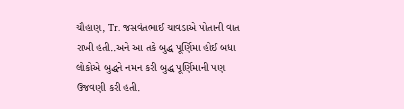ચૌહાણ, Tr. જસવંતભાઈ ચાવડાએ પોતાની વાત રાખી હતી..અને આ તકે બુદ્ધ પૂર્ણિમા હોઈ બધા લોકોએ બુદ્ધને નમન કરી બુદ્ધ પૂર્ણિમાની પણ ઉજવણી કરી હતી.